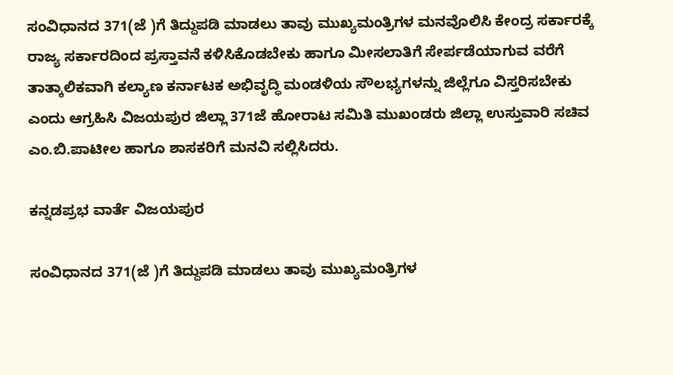ಸಂವಿಧಾನದ 371(ಜೆ )ಗೆ ತಿದ್ದುಪಡಿ ಮಾಡಲು ತಾವು ಮುಖ್ಯಮಂತ್ರಿಗಳ ಮನವೊಲಿಸಿ ಕೇಂದ್ರ ಸರ್ಕಾರಕ್ಕೆ ರಾಜ್ಯ ಸರ್ಕಾರದಿಂದ ಪ್ರಸ್ತಾವನೆ ಕಳಿಸಿಕೊಡಬೇಕು ಹಾಗೂ ಮೀಸಲಾತಿಗೆ ಸೇರ್ಪಡೆಯಾಗುವ ವರೆಗೆ ತಾತ್ಕಾಲಿಕವಾಗಿ ಕಲ್ಯಾಣ ಕರ್ನಾಟಕ ಅಭಿವೃದ್ಧಿ ಮಂಡಳಿಯ ಸೌಲಭ್ಯಗಳನ್ನು ಜಿಲ್ಲೆಗೂ ವಿಸ್ತರಿಸಬೇಕು ಎಂದು ಆಗ್ರಹಿಸಿ ವಿಜಯಪುರ ಜಿಲ್ಲಾ 371ಜೆ ಹೋರಾಟ ಸಮಿತಿ ಮುಖಂಡರು ಜಿಲ್ಲಾ ಉಸ್ತುವಾರಿ ಸಚಿವ ಎಂ.ಬಿ.ಪಾಟೀಲ ಹಾಗೂ ಶಾಸಕರಿಗೆ ಮನವಿ ಸಲ್ಲಿಸಿದರು.

ಕನ್ನಡಪ್ರಭ ವಾರ್ತೆ ವಿಜಯಪುರ

ಸಂವಿಧಾನದ 371(ಜೆ )ಗೆ ತಿದ್ದುಪಡಿ ಮಾಡಲು ತಾವು ಮುಖ್ಯಮಂತ್ರಿಗಳ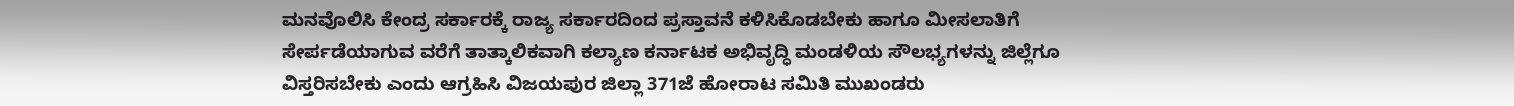ಮನವೊಲಿಸಿ ಕೇಂದ್ರ ಸರ್ಕಾರಕ್ಕೆ ರಾಜ್ಯ ಸರ್ಕಾರದಿಂದ ಪ್ರಸ್ತಾವನೆ ಕಳಿಸಿಕೊಡಬೇಕು ಹಾಗೂ ಮೀಸಲಾತಿಗೆ ಸೇರ್ಪಡೆಯಾಗುವ ವರೆಗೆ ತಾತ್ಕಾಲಿಕವಾಗಿ ಕಲ್ಯಾಣ ಕರ್ನಾಟಕ ಅಭಿವೃದ್ಧಿ ಮಂಡಳಿಯ ಸೌಲಭ್ಯಗಳನ್ನು ಜಿಲ್ಲೆಗೂ ವಿಸ್ತರಿಸಬೇಕು ಎಂದು ಆಗ್ರಹಿಸಿ ವಿಜಯಪುರ ಜಿಲ್ಲಾ 371ಜೆ ಹೋರಾಟ ಸಮಿತಿ ಮುಖಂಡರು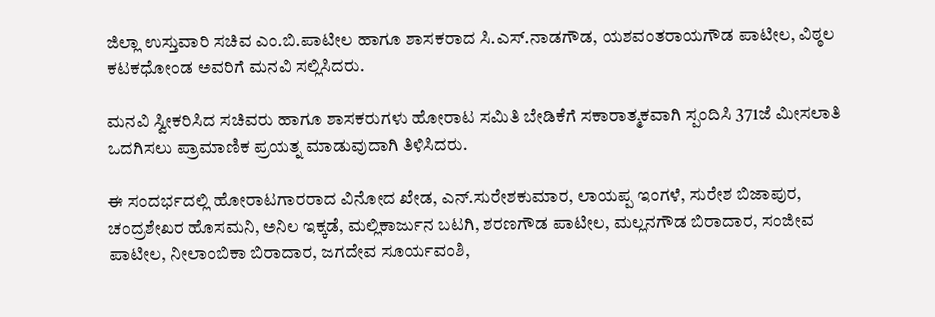ಜಿಲ್ಲಾ ಉಸ್ತುವಾರಿ ಸಚಿವ ಎಂ.ಬಿ.ಪಾಟೀಲ ಹಾಗೂ ಶಾಸಕರಾದ ಸಿ.ಎಸ್.ನಾಡಗೌಡ, ಯಶವಂತರಾಯಗೌಡ ಪಾಟೀಲ, ವಿಠ್ಠಲ ಕಟಕಧೋಂಡ ಅವರಿಗೆ ಮನವಿ ಸಲ್ಲಿಸಿದರು.

ಮನವಿ ಸ್ವೀಕರಿಸಿದ ಸಚಿವರು ಹಾಗೂ ಶಾಸಕರುಗಳು ಹೋರಾಟ ಸಮಿತಿ ಬೇಡಿಕೆಗೆ ಸಕಾರಾತ್ಮಕವಾಗಿ ಸ್ಪಂದಿಸಿ 371ಜೆ ಮೀಸಲಾತಿ ಒದಗಿಸಲು ಪ್ರಾಮಾಣಿಕ ಪ್ರಯತ್ನ ಮಾಡುವುದಾಗಿ ತಿಳಿಸಿದರು.

ಈ ಸಂದರ್ಭದಲ್ಲಿ ಹೋರಾಟಗಾರರಾದ ವಿನೋದ ಖೇಡ, ಎನ್.ಸುರೇಶಕುಮಾರ, ಲಾಯಪ್ಪ ಇಂಗಳೆ, ಸುರೇಶ ಬಿಜಾಪುರ, ಚಂದ್ರಶೇಖರ ಹೊಸಮನಿ, ಅನಿಲ ಇಕ್ಕಡೆ, ಮಲ್ಲಿಕಾರ್ಜುನ ಬಟಗಿ, ಶರಣಗೌಡ ಪಾಟೀಲ, ಮಲ್ಲನಗೌಡ ಬಿರಾದಾರ, ಸಂಜೀವ ಪಾಟೀಲ, ನೀಲಾಂಬಿಕಾ ಬಿರಾದಾರ, ಜಗದೇವ ಸೂರ್ಯವಂಶಿ,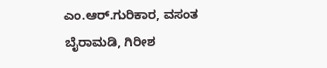ಎಂ.ಆರ್‌.ಗುರಿಕಾರ, ವಸಂತ ಬೈರಾಮಡಿ, ಗಿರೀಶ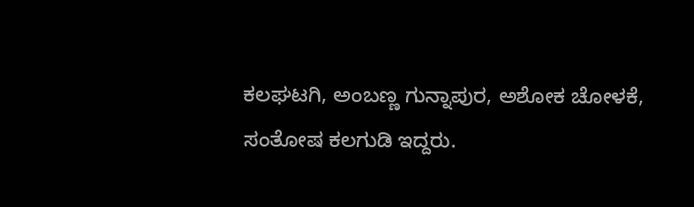ಕಲಘಟಗಿ, ಅಂಬಣ್ಣ ಗುನ್ನಾಪುರ, ಅಶೋಕ ಚೋಳಕೆ, ಸಂತೋಷ ಕಲಗುಡಿ ಇದ್ದರು.